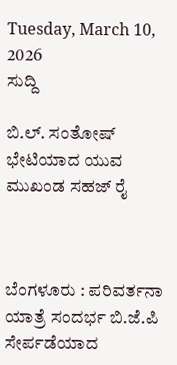Tuesday, March 10, 2026
ಸುದ್ದಿ

ಬಿ.ಲ್. ಸಂತೋಷ್ ಭೇಟಿಯಾದ ಯುವ ಮುಖಂಡ ಸಹಜ್ ರೈ



ಬೆಂಗಳೂರು : ಪರಿವರ್ತನಾ ಯಾತ್ರೆ ಸಂದರ್ಭ ಬಿ.ಜೆ.ಪಿ
ಸೇರ್ಪಡೆಯಾದ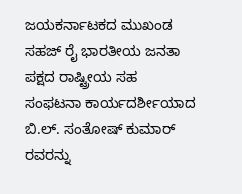ಜಯಕರ್ನಾಟಕದ ಮುಖಂಡ ಸಹಜ್ ರೈ ಭಾರತೀಯ ಜನತಾ ಪಕ್ಷದ ರಾಷ್ಟ್ರೀಯ ಸಹ ಸಂಫಟನಾ ಕಾರ್ಯದರ್ಶೀಯಾದ ಬಿ.ಲ್. ಸಂತೋಷ್ ಕುಮಾರ್ ರವರನ್ನು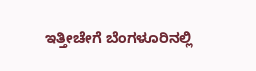ಇತ್ತೀಚೇಗೆ ಬೆಂಗಳೂರಿನಲ್ಲಿ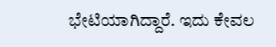ಭೇಟಿಯಾಗಿದ್ದಾರೆ. ಇದು ಕೇವಲ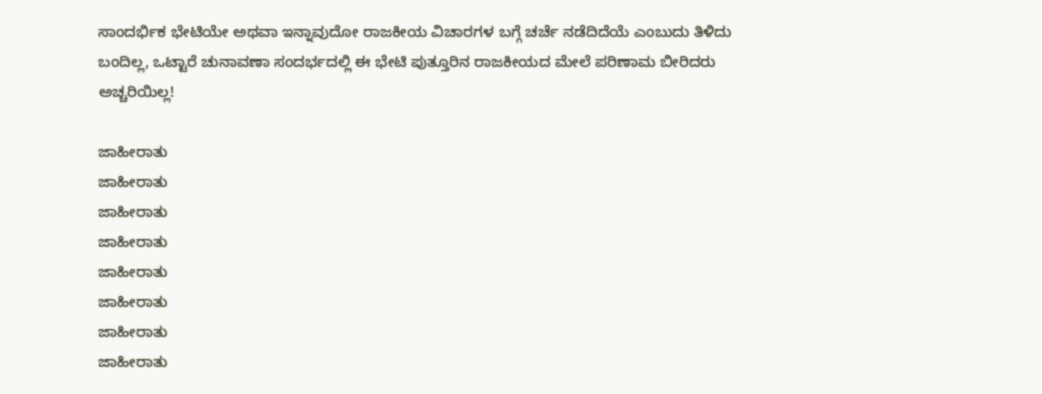ಸಾಂದರ್ಭಿಕ ಭೇಟಿಯೇ ಅಥವಾ ಇನ್ನಾವುದೋ ರಾಜಕೀಯ ವಿಚಾರಗಳ ಬಗ್ಗೆ ಚರ್ಚೆ ನಡೆದಿದೆಯೆ ಎಂಬುದು ತಿಳಿದು ಬಂದಿಲ್ಲ, ಒಟ್ಟಾರೆ ಚುನಾವಣಾ ಸಂದರ್ಭದಲ್ಲಿ ಈ ಭೇಟಿ ಪುತ್ತೂರಿನ ರಾಜಕೀಯದ ಮೇಲೆ ಪರಿಣಾಮ ಬೀರಿದರು ಅಚ್ಚರಿಯಿಲ್ಲ!

ಜಾಹೀರಾತು
ಜಾಹೀರಾತು
ಜಾಹೀರಾತು
ಜಾಹೀರಾತು
ಜಾಹೀರಾತು
ಜಾಹೀರಾತು
ಜಾಹೀರಾತು
ಜಾಹೀರಾತು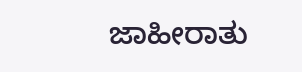ಜಾಹೀರಾತು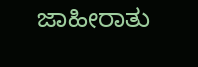ಜಾಹೀರಾತು